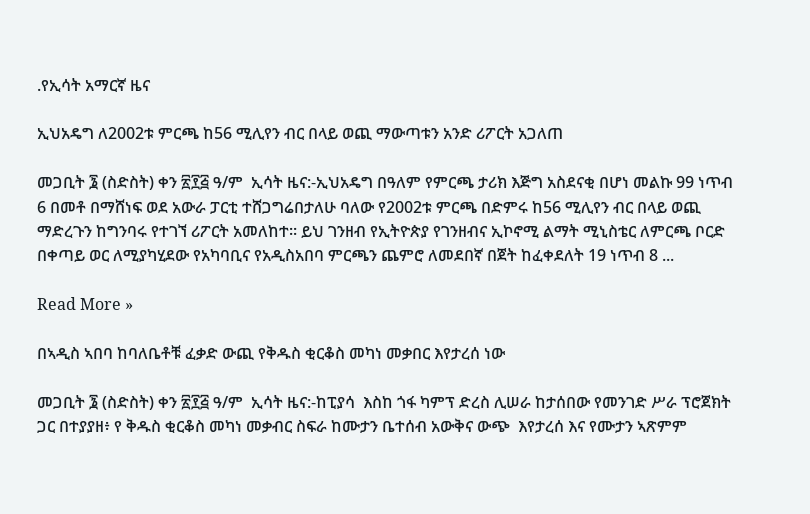.የኢሳት አማርኛ ዜና

ኢህአዴግ ለ2002ቱ ምርጫ ከ56 ሚሊየን ብር በላይ ወጪ ማውጣቱን አንድ ሪፖርት አጋለጠ

መጋቢት ፮ (ስድስት) ቀን ፳፻፭ ዓ/ም  ኢሳት ዜና:-ኢህአዴግ በዓለም የምርጫ ታሪክ እጅግ አስደናቂ በሆነ መልኩ 99 ነጥብ 6 በመቶ በማሸነፍ ወደ አውራ ፓርቲ ተሸጋግሬበታለሁ ባለው የ2002ቱ ምርጫ በድምሩ ከ56 ሚሊየን ብር በላይ ወጪ ማድረጉን ከግንባሩ የተገኘ ሪፖርት አመለከተ፡፡ ይህ ገንዘብ የኢትዮጵያ የገንዘብና ኢኮኖሚ ልማት ሚኒስቴር ለምርጫ ቦርድ በቀጣይ ወር ለሚያካሂደው የአካባቢና የአዲስአበባ ምርጫን ጨምሮ ለመደበኛ በጀት ከፈቀደለት 19 ነጥብ 8 ...

Read More »

በኣዲስ ኣበባ ከባለቤቶቹ ፈቃድ ውጪ የቅዱስ ቂርቆስ መካነ መቃበር እየታረሰ ነው

መጋቢት ፮ (ስድስት) ቀን ፳፻፭ ዓ/ም  ኢሳት ዜና:-ከፒያሳ  እስከ ጎፋ ካምፕ ድረስ ሊሠራ ከታሰበው የመንገድ ሥራ ፕሮጀክት ጋር በተያያዘ፥ የ ቅዱስ ቂርቆስ መካነ መቃብር ስፍራ ከሙታን ቤተሰብ አውቅና ውጭ  እየታረሰ እና የሙታን ኣጽምም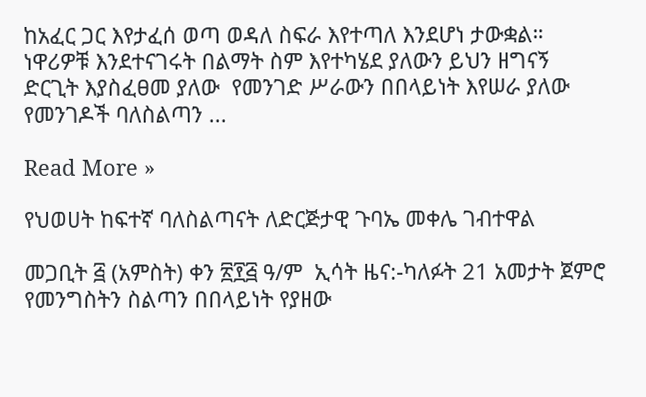ከአፈር ጋር እየታፈሰ ወጣ ወዳለ ስፍራ እየተጣለ እንደሆነ ታውቋል። ነዋሪዎቹ እንደተናገሩት በልማት ስም እየተካሄደ ያለውን ይህን ዘግናኝ ድርጊት እያስፈፀመ ያለው  የመንገድ ሥራውን በበላይነት እየሠራ ያለው  የመንገዶች ባለስልጣን ...

Read More »

የህወሀት ከፍተኛ ባለስልጣናት ለድርጅታዊ ጉባኤ መቀሌ ገብተዋል

መጋቢት ፭ (አምስት) ቀን ፳፻፭ ዓ/ም  ኢሳት ዜና:-ካለፉት 21 አመታት ጀምሮ የመንግስትን ስልጣን በበላይነት የያዘው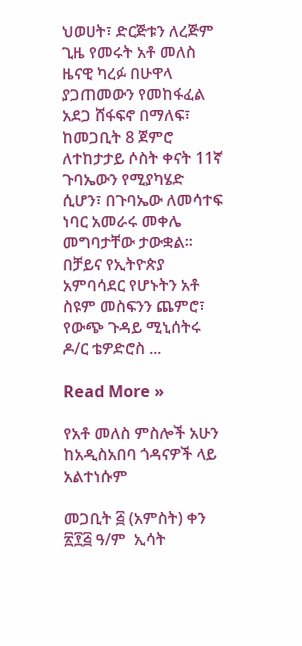ህወሀት፣ ድርጅቱን ለረጅም ጊዜ የመሩት አቶ መለስ ዜናዊ ካረፉ በሁዋላ ያጋጠመውን የመከፋፈል አደጋ ሸፋፍኖ በማለፍ፣ ከመጋቢት 8 ጀምሮ ለተከታታይ ሶስት ቀናት 11ኛ ጉባኤውን የሚያካሄድ ሲሆን፣ በጉባኤው ለመሳተፍ ነባር አመራሩ መቀሌ መግባታቸው ታውቋል። በቻይና የኢትዮጵያ አምባሳደር የሆኑትን አቶ ስዩም መስፍንን ጨምሮ፣ የውጭ ጉዳይ ሚኒሰትሩ ዶ/ር ቴዎድሮስ ...

Read More »

የአቶ መለስ ምስሎች አሁን ከአዲስአበባ ጎዳናዎች ላይ አልተነሱም

መጋቢት ፭ (አምስት) ቀን ፳፻፭ ዓ/ም  ኢሳት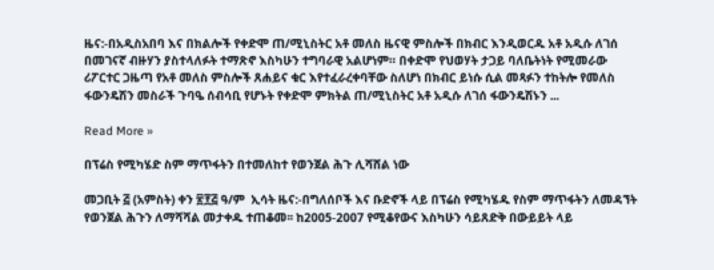ዜና:-በአዲስአበባ እና በክልሎች የቀድሞ ጠ/ሚኒስትር አቶ መለስ ዜናዊ ምስሎች በክብር እንዲወርዱ አቶ አዲሱ ለገሰ በመገናኛ ብዙሃን ያስተላለፉት ተማጽኖ እስካሁን ተግባራዊ አልሆነም። በቀድሞ የህወሃት ታጋይ ባለቤትነት የሚመራው ሪፖርተር ጋዜጣ የአቶ መለስ ምስሎች ጸሐይና ቁር እየተፈራረቀባቸው ስለሆነ በክብር ይነሱ ሲል መጻፉን ተከትሎ የመለስ ፋውንዴሽን መስራች ጉባዔ ሰብሳቢ የሆኑት የቀድሞ ምክትል ጠ/ሚኒስትር አቶ አዲሱ ለገሰ ፋውንዴሽኑን ...

Read More »

በፕሬስ የሚካሄድ ስም ማጥፋትን በተመለከተ የወንጀል ሕጉ ሊሻሸል ነው

መጋቢት ፭ (አምስት) ቀን ፳፻፭ ዓ/ም  ኢሳት ዜና:-በግለሰቦች እና ቡድኖች ላይ በፕሬስ የሚካሄዱ የስም ማጥፋትን ለመዳኘት የወንጀል ሕጉን ለማሻሻል መታቀዱ ተጠቆመ፡፡ ከ2005-2007 የሚቆየውና እስካሁን ሳይጸድቅ በውይይት ላይ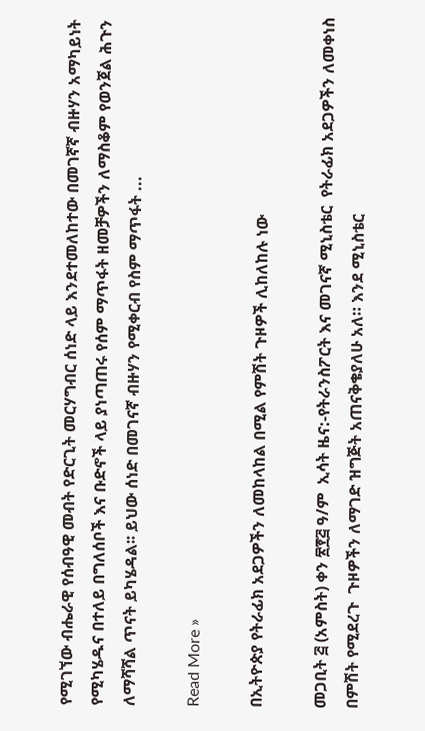የሚገኘው ብሔራዊ የሰብዓዊ መብት የድርጊት መርሃግብር ሰነድ ላይ እንደተመለከተው በመገኛኛ ብዙሃን አማካይነት የሚካሄዱና በተለይ በግለሰቦች እና ቡድኖች ላይ ያነጣጠሩ የሰም ማጥፋት ዘመቻዎችን ለማስቆም የወንጀል ሕጉን ለማሻሻል ጥናት ይካሄዳል፡፡ ይህው ሰነድ በመገናኛ ብዙሃን የሚቀርብ የስም ማጥፋት ...

Read More »

በኢትዮጵያ የትራፊክ አደጋዎችን ለመከላከል በሚል የምሽት ጉዞዎች ሊከለከሉ ነው

መጋቢት ፭ (አምስት) ቀን ፳፻፭ ዓ/ም  ኢሳት ዜና:-የትራንስፖርት እና መገናኛ ሚኒስቴር  የትራፊክ አደጋዎችን ለመቀነስ በምሽት የሚደረጉ  ጉዞዎችን ለማገድ ዝግጅት አጠናቅቄያለሁ አለ። እንደ ሚኒስቴር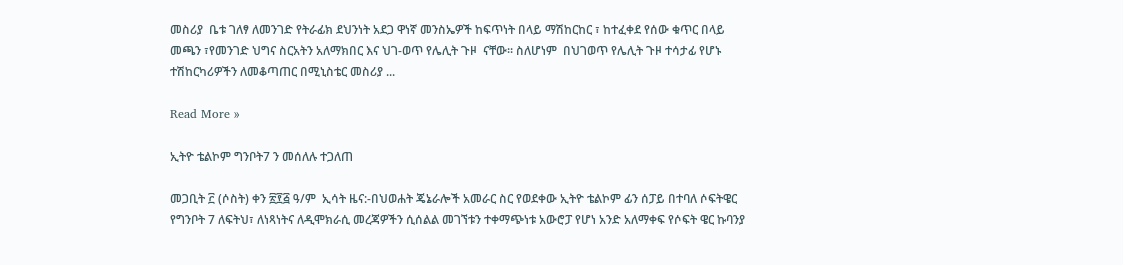መስሪያ  ቤቱ ገለፃ ለመንገድ የትራፊክ ደህንነት አደጋ ዋነኛ መንስኤዎች ከፍጥነት በላይ ማሽከርከር ፣ ከተፈቀደ የሰው ቁጥር በላይ መጫን ፣የመንገድ ህግና ስርአትን አለማክበር እና ህገ-ወጥ የሌሊት ጉዞ  ናቸው፡፡ ስለሆነም  በህገወጥ የሌሊት ጉዞ ተሳታፊ የሆኑ ተሽከርካሪዎችን ለመቆጣጠር በሚኒስቴር መስሪያ ...

Read More »

ኢትዮ ቴልኮም ግንቦት7 ን መሰለሉ ተጋለጠ

መጋቢት ፫ (ሶስት) ቀን ፳፻፭ ዓ/ም  ኢሳት ዜና:-በህወሐት ጄኔራሎች አመራር ስር የወደቀው ኢትዮ ቴልኮም ፊን ሰፓይ በተባለ ሶፍትዌር የግንቦት 7 ለፍትህ፣ ለነጻነትና ለዲሞክራሲ መረጃዎችን ሲሰልል መገኘቱን ተቀማጭነቱ አውሮፓ የሆነ አንድ አለማቀፍ የሶፍት ዌር ኩባንያ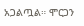አጋልጧል። ሞርጋን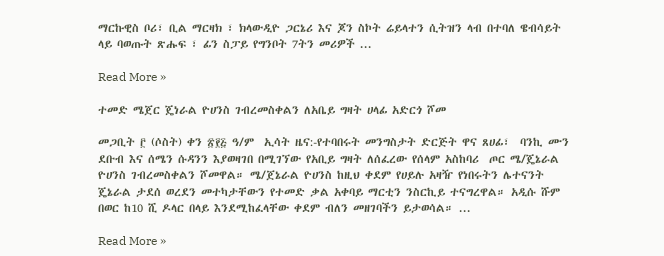ማርኩዊስ ቦሪ፣ ቢል ማርዛክ ፣ ክላውዲዮ ጋርኔሪ እና ጆን ስኮት ሬይላተን ሲትዝን ላብ በተባለ ዌብሳይት ላይ ባወጡት ጽሑፍ ፣ ፊን ስፓይ የግንቦት 7ትን መሪዎች ...

Read More »

ተመድ ሜጀር ጄነራል ዮሀንስ ገብረመስቀልን ለአቤይ ግዛት ሀላፊ አድርጎ ሾመ

መጋቢት ፫ (ሶስት) ቀን ፳፻፭ ዓ/ም  ኢሳት ዜና:-የተባበሩት መንግስታት ድርጅት ዋና ጸሀፊ፣  ባንኪ ሙን ደቡብ እና ሰሜን ሱዳንን እያወዛገበ በሚገኘው የአቢይ ግዛት ለሰፈረው የሰላም አስከባሪ  ጦር ሜ/ጄኔራል ዮሀንስ ገብረመስቀልን ሾመዋል። ሜ/ጀኔራል ዮሀንስ ከዚህ ቀደም የሀይሉ አዛዥ የነበሩትን ሌተናንት ጄኔራል ታደሰ ወረደን መተካታቸውን የተመድ ቃል አቀባይ ማርቲን ንስርኪይ ተናግረዋል። አዲሱ ሹም በወር ከ10 ሺ ዶላር በላይ እንደሚከፈላቸው ቀደም ብለን መዘገባችን ይታወሳል። ...

Read More »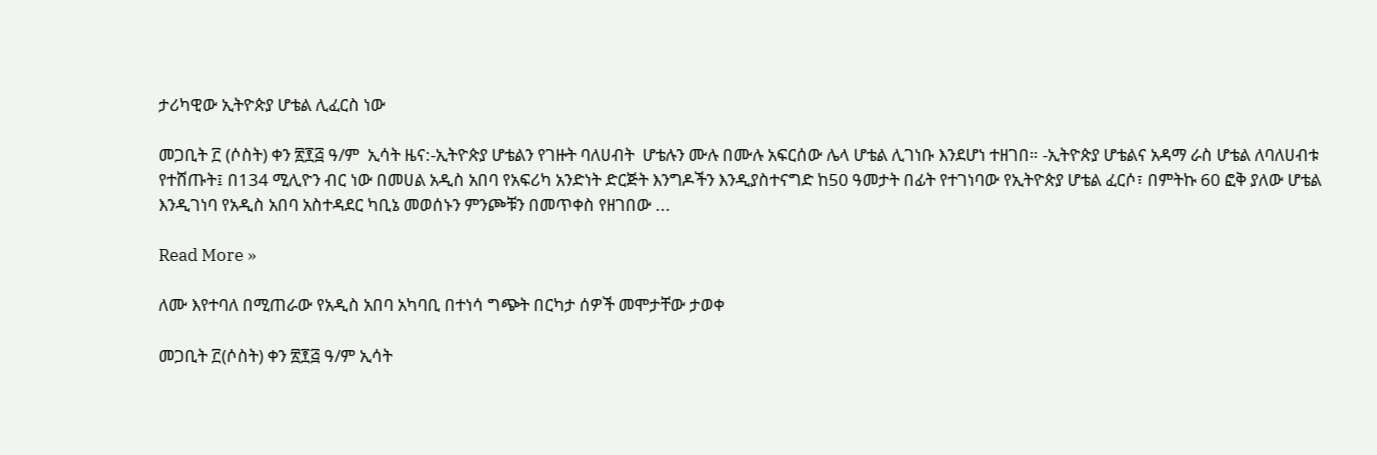ታሪካዊው ኢትዮጵያ ሆቴል ሊፈርስ ነው

መጋቢት ፫ (ሶስት) ቀን ፳፻፭ ዓ/ም  ኢሳት ዜና:-ኢትዮጵያ ሆቴልን የገዙት ባለሀብት  ሆቴሉን ሙሉ በሙሉ አፍርሰው ሌላ ሆቴል ሊገነቡ እንደሆነ ተዘገበ። -ኢትዮጵያ ሆቴልና አዳማ ራስ ሆቴል ለባለሀብቱ የተሸጡት፤ በ134 ሚሊዮን ብር ነው በመሀል አዲስ አበባ የአፍሪካ አንድነት ድርጅት እንግዶችን እንዲያስተናግድ ከ50 ዓመታት በፊት የተገነባው የኢትዮጵያ ሆቴል ፈርሶ፣ በምትኩ 60 ፎቅ ያለው ሆቴል እንዲገነባ የአዲስ አበባ አስተዳደር ካቢኔ መወሰኑን ምንጮቹን በመጥቀስ የዘገበው ...

Read More »

ለሙ እየተባለ በሚጠራው የአዲስ አበባ አካባቢ በተነሳ ግጭት በርካታ ሰዎች መሞታቸው ታወቀ

መጋቢት ፫(ሶስት) ቀን ፳፻፭ ዓ/ም ኢሳት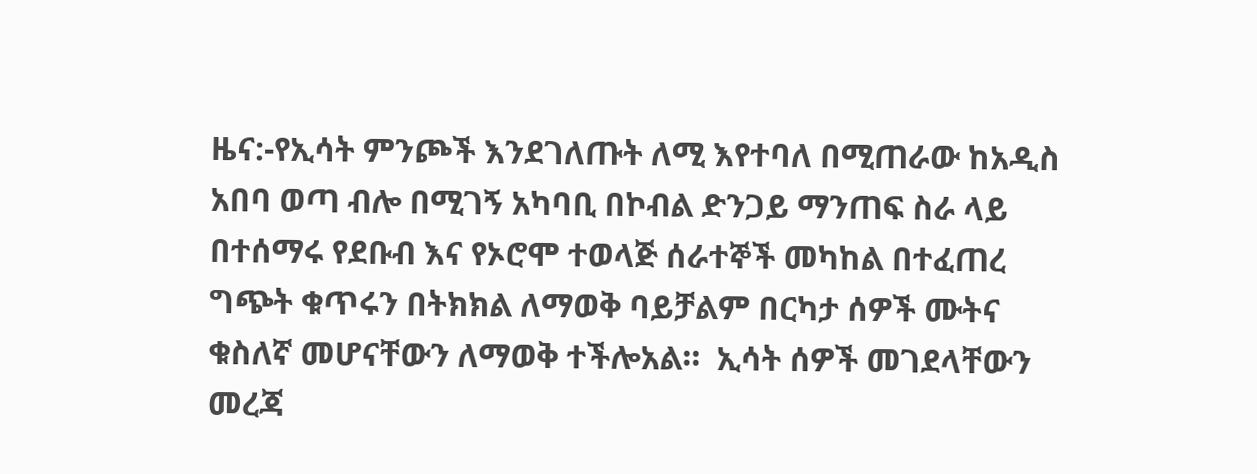ዜና:-የኢሳት ምንጮች እንደገለጡት ለሚ እየተባለ በሚጠራው ከአዲስ አበባ ወጣ ብሎ በሚገኝ አካባቢ በኮብል ድንጋይ ማንጠፍ ስራ ላይ በተሰማሩ የደቡብ እና የኦሮሞ ተወላጅ ሰራተኞች መካከል በተፈጠረ ግጭት ቁጥሩን በትክክል ለማወቅ ባይቻልም በርካታ ሰዎች ሙትና ቁስለኛ መሆናቸውን ለማወቅ ተችሎአል።  ኢሳት ሰዎች መገደላቸውን መረጃ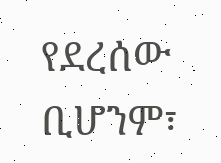የደረሰው ቢሆንም፣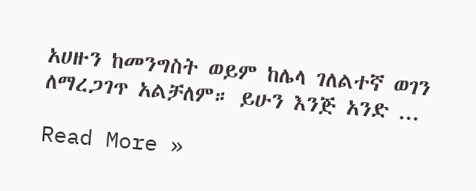አሀዙን ከመንግስት ወይም ከሌላ ገለልተኛ ወገን ለማረጋገጥ አልቻለም። ይሁን እንጅ አንድ ...

Read More »